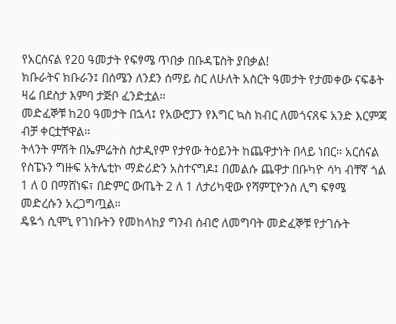የአርሰናል የ20 ዓመታት የፍፃሜ ጥበቃ በቡዳፔስት ያበቃል!
ክቡራትና ክቡራን፤ በሰሜን ለንደን ሰማይ ስር ለሁለት አስርት ዓመታት የታመቀው ናፍቆት ዛሬ በደስታ እምባ ታጅቦ ፈንድቷል።
መድፈኞቹ ከ20 ዓመታት በኋላ፤ የአውሮፓን የእግር ኳስ ክብር ለመጎናጸፍ አንድ እርምጃ ብቻ ቀርቷቸዋል።
ትላንት ምሽት በኤምሬትስ ስታዲየም የታየው ትዕይንት ከጨዋታነት በላይ ነበር። አርሰናል የስፔኑን ግዙፍ አትሌቲኮ ማድሪድን አስተናግዶ፤ በመልሱ ጨዋታ በቡካዮ ሳካ ብቸኛ ጎል 1 ለ 0 በማሸነፍ፣ በድምር ውጤት 2 ለ 1 ለታሪካዊው የሻምፒዮንስ ሊግ ፍፃሜ መድረሱን አረጋግጧል።
ዴዬጎ ሲሞኒ የገነቡትን የመከላከያ ግንብ ሰብሮ ለመግባት መድፈኞቹ የታገሱት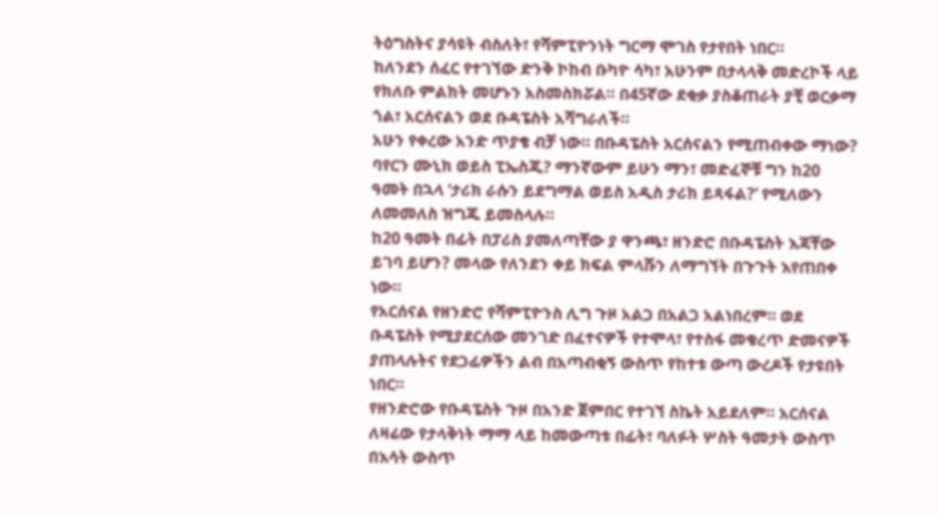ትዕግስትና ያሳዩት ብስለት፣ የሻምፒዮንነት ግርማ ሞገስ የታየበት ነበር።
ከለንደን ሰፈር የተገኘው ድንቅ ኮከብ ቡካዮ ሳካ፣ አሁንም በታላላቅ መድረኮች ላይ የክለቡ ምልክት መሆኑን አስመስክሯል። በ45ኛው ደቂቃ ያስቆጠራት ያቺ ወርቃማ ጎል፣ አርሰናልን ወደ ቡዳፔስት አሻግራለች።
አሁን የቀረው አንድ ጥያቄ ብቻ ነው። በቡዳፔስት አርሰናልን የሚጠብቀው ማነው? ባየርን ሙኒክ ወይስ ፒኤስጂ? ማንኛውም ይሁን ማን፣ መድፈኞቹ ግን ከ20 ዓመት በኋላ ‘ታሪክ ራሱን ይደግማል ወይስ አዲስ ታሪክ ይጻፋል?’ የሚለውን ለመመለስ ዝግጁ ይመስላሉ።
ከ20 ዓመት በፊት በፓሪስ ያመለጣቸው ያ ዋንጫ፣ ዘንድሮ በቡዳፔስት እጃቸው ይገባ ይሆን? መላው የለንደን ቀይ ክፍል ምላሹን ለማግኘት በጉጉት እየጠበቀ ነው።
የአርሰናል የዘንድሮ የሻምፒዮንስ ሊግ ጉዞ አልጋ በአልጋ አልነበረም። ወደ ቡዳፔስት የሚያደርሰው መንገድ በፈተናዎች የተሞላ፣ የተስፋ መቁረጥ ድመናዎች ያጠላሉትና የደጋፊዎችን ልብ በአጣብቂኝ ውስጥ የከተቱ ውጣ ውረዶች የታዩበት ነበር።
የዘንድሮው የቡዳፔስት ጉዞ በአንድ ጀምበር የተገኘ ስኬት አይደለም። አርሰናል ለዛሬው የታላቅነት ማማ ላይ ከመውጣቱ በፊት፣ ባለፉት ሦስት ዓመታት ውስጥ በእሳት ውስጥ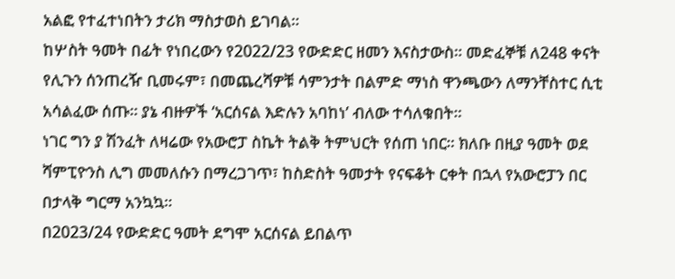አልፎ የተፈተነበትን ታሪክ ማስታወስ ይገባል።
ከሦስት ዓመት በፊት የነበረውን የ2022/23 የውድድር ዘመን እናስታውስ። መድፈኞቹ ለ248 ቀናት የሊጉን ሰንጠረዥ ቢመሩም፣ በመጨረሻዎቹ ሳምንታት በልምድ ማነስ ዋንጫውን ለማንቸስተር ሲቲ አሳልፈው ሰጡ። ያኔ ብዙዎች ‘አርሰናል እድሉን አባከነ’ ብለው ተሳለቁበት።
ነገር ግን ያ ሽንፈት ለዛሬው የአውሮፓ ስኬት ትልቅ ትምህርት የሰጠ ነበር። ክለቡ በዚያ ዓመት ወደ ሻምፒዮንስ ሊግ መመለሱን በማረጋገጥ፣ ከስድስት ዓመታት የናፍቆት ርቀት በኋላ የአውሮፓን በር በታላቅ ግርማ አንኳኳ።
በ2023/24 የውድድር ዓመት ደግሞ አርሰናል ይበልጥ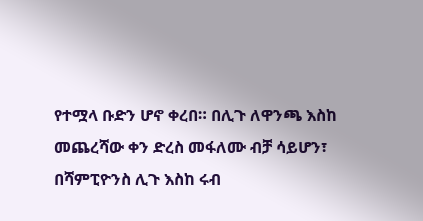የተሟላ ቡድን ሆኖ ቀረበ። በሊጉ ለዋንጫ እስከ መጨረሻው ቀን ድረስ መፋለሙ ብቻ ሳይሆን፣ በሻምፒዮንስ ሊጉ እስከ ሩብ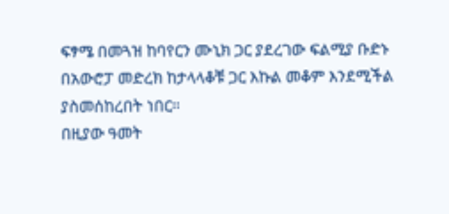ፍፃሜ በመጓዝ ከባየርን ሙኒክ ጋር ያደረገው ፍልሚያ ቡድኑ በአውሮፓ መድረክ ከታላላቆቹ ጋር እኩል መቆም እንደሚችል ያስመሰከረበት ነበር።
በዚያው ዓመት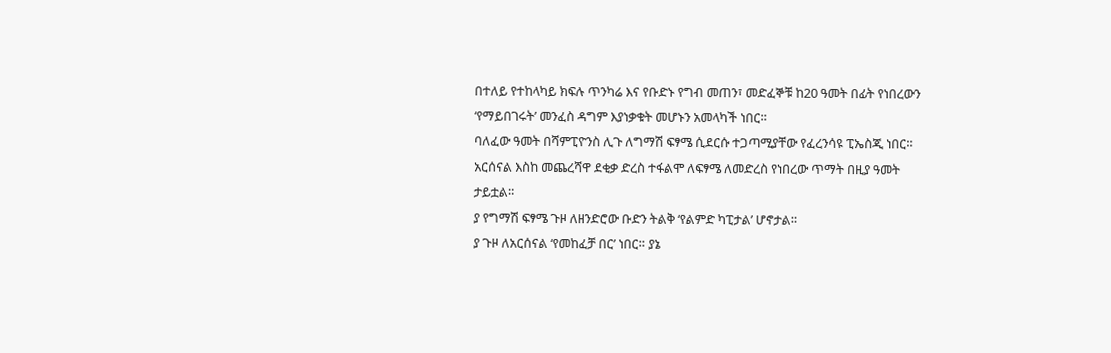በተለይ የተከላካይ ክፍሉ ጥንካሬ እና የቡድኑ የግብ መጠን፣ መድፈኞቹ ከ20 ዓመት በፊት የነበረውን ‘የማይበገሩት’ መንፈስ ዳግም እያነቃቁት መሆኑን አመላካች ነበር።
ባለፈው ዓመት በሻምፒዮንስ ሊጉ ለግማሽ ፍፃሜ ሲደርሱ ተጋጣሚያቸው የፈረንሳዩ ፒኤስጂ ነበር።
አርሰናል እስከ መጨረሻዋ ደቂቃ ድረስ ተፋልሞ ለፍፃሜ ለመድረስ የነበረው ጥማት በዚያ ዓመት ታይቷል።
ያ የግማሽ ፍፃሜ ጉዞ ለዘንድሮው ቡድን ትልቅ ‘የልምድ ካፒታል’ ሆኖታል።
ያ ጉዞ ለአርሰናል ‘የመከፈቻ በር’ ነበር። ያኔ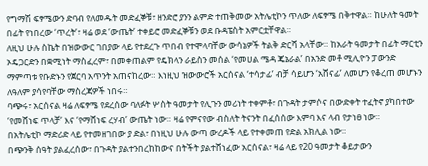የግማሽ ፍፃሜውን ድባብ የለመዱት መድፈኞቹ፣ ዘንድሮ ያንን ልምድ ተጠቅመው አትሌቲኮን ጥለው ለፍፃሜ በቅተዋል። ከሁለት ዓመት በፊት የነበረው ‘ጥረት’፣ ዛሬ ወደ ‘ውጤት’ ተቀይሮ መድፈኞቹን ወደ ቡዳፔስት አምርቷቸዋል።
ለዚህ ሁሉ ስኬት በዝውውር ገበያው ላይ የተደረጉ ጥበብ የተሞላባቸው ውሳኔዎች ትልቅ ድርሻ አላቸው። ከአራት ዓመታት በፊት ማርቲን ኦዴጋርድን በቋሚነት ማስፈረም፣ በመቀጠልም የዴክላን ራይስን መሰል ‘የመሀል ሜዳ ጄኔራል’ በአንድ መቶ ሚሊዮን ፓውንድ ማምጣቱ የቡድኑን የጀርባ አጥንት አጠናከረው። እነዚህ ዝውውሮች አርሰናል ‘ተሳታፊ’ ብቻ ሳይሆን ‘አሸናፊ’ ለመሆን የቆረጠ መሆኑን ለዓለም ያሳየባቸው ማስረጃዎች ነበሩ።
ባጭሩ፣ አርሰናል ዛሬ ለፍፃሜ የደረሰው ባለፉት ሦስት ዓመታት የሊጉን መሪነት ተቀምቶ፣ በጉዳት ታምሶና በውድቀት ተፈትኖ ያካበተው ‘የመሸነፍ ጥላቻ’ እና ‘የማሸነፍ ረሃብ’ ውጤት ነው። ዛሬ የምናየው ብስለት ትናንት በፈሰሰው እምባ እና ላብ የታነፀ ነው።
በአትሌቲኮ ማድሪድ ላይ የተመዘገበው ያ ድል፣ በነዚህ ሁሉ ውጣ ውረዶች ላይ የተቀመጠ የድል አክሊል ነው።
በጭንቅ ሰዓት ያልፈረሰው፣ በጉዳት ያልተንበረከከውና በትችት ያልተሸነፈው አርሰናል፣ ዛሬ ላይ የ20 ዓመታት ቆይታውን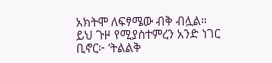አክትሞ ለፍፃሜው ብቅ ብሏል።
ይህ ጉዞ የሚያስተምረን አንድ ነገር ቢኖር፦ ‘ትልልቅ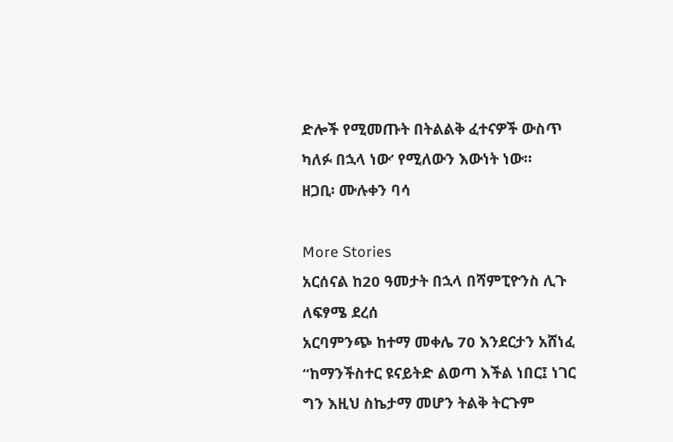ድሎች የሚመጡት በትልልቅ ፈተናዎች ውስጥ ካለፉ በኋላ ነው’ የሚለውን እውነት ነው።
ዘጋቢ፡ ሙሉቀን ባሳ

More Stories
አርሰናል ከ20 ዓመታት በኋላ በሻምፒዮንስ ሊጉ ለፍፃሜ ደረሰ
አርባምንጭ ከተማ መቀሌ 70 እንደርታን አሸነፈ
“ከማንችስተር ዩናይትድ ልወጣ እችል ነበር፤ ነገር ግን እዚህ ስኬታማ መሆን ትልቅ ትርጉም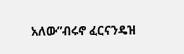አለው”ብሩኖ ፈርናንዴዝ